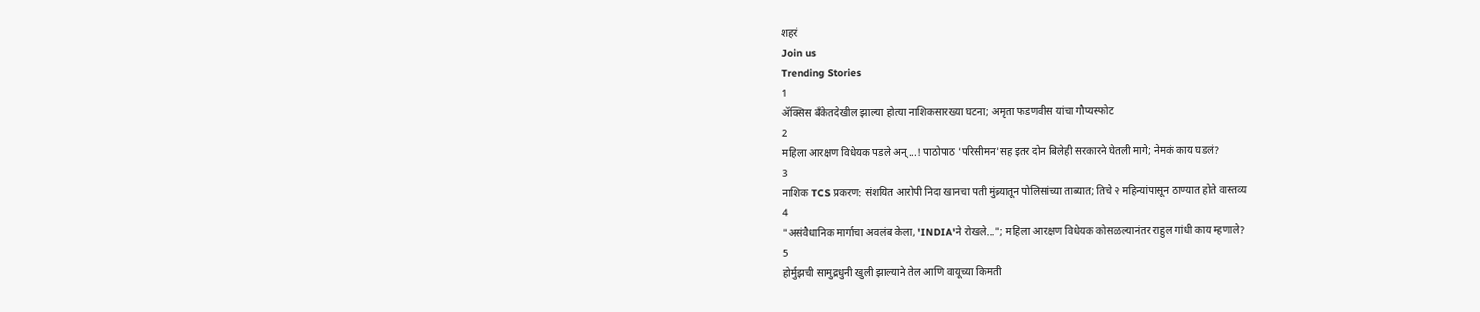शहरं
Join us
Trending Stories
1
ॲक्सिस बँकेतदेखील झाल्या होत्या नाशिकसारख्या घटना; अमृता फडणवीस यांचा गौप्यस्फोट
2
महिला आरक्षण विधेयक पडले अन्...! पाठोपाठ 'परिसीमन'सह इतर दोन बिलेही सरकारने घेतली मागे; नेमकं काय घडलं?
3
नाशिक TCS प्रकरण: संशयित आरोपी निदा खानचा पती मुंब्र्यातून पोलिसांच्या ताब्यात; तिचे २ महिन्यांपासून ठाण्यात होते वास्तव्य
4
"असंवैधानिक मार्गाचा अवलंब केला, 'INDIA'ने रोखले..."; महिला आरक्षण विधेयक कोसळल्यानंतर राहुल गांधी काय म्हणाले?
5
होर्मुझची सामुद्रधुनी खुली झाल्याने तेल आणि वायूच्या किमती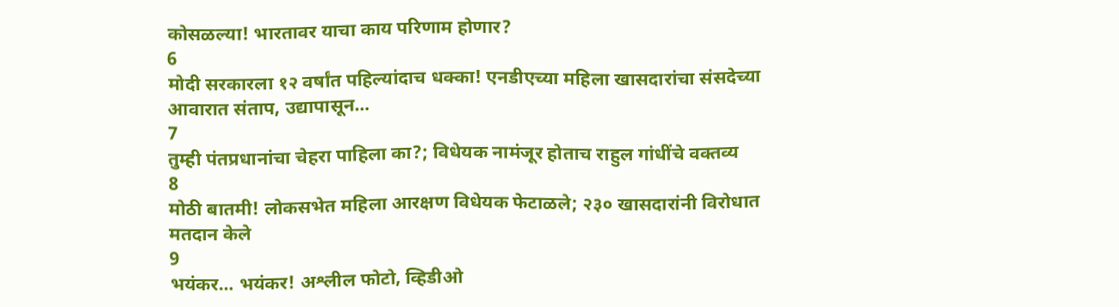कोसळल्या! भारतावर याचा काय परिणाम होणार?
6
मोदी सरकारला १२ वर्षांत पहिल्यांदाच धक्का! एनडीएच्या महिला खासदारांचा संसदेच्या आवारात संताप, उद्यापासून...
7
तुम्ही पंतप्रधानांचा चेहरा पाहिला का?; विधेयक नामंजूर होताच राहुल गांधींचे वक्तव्य
8
मोठी बातमी! लोकसभेत महिला आरक्षण विधेयक फेटाळले; २३० खासदारांनी विरोधात मतदान केले
9
भयंकर... भयंकर! अश्लील फोटो, व्हिडीओ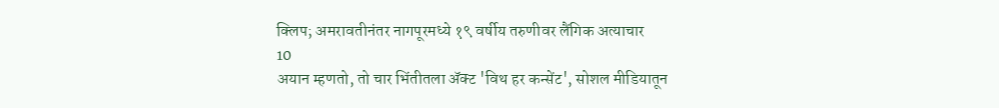क्लिप; अमरावतीनंतर नागपूरमध्ये १९ वर्षीय तरुणीवर लैंगिक अत्याचार
10
अयान म्हणतो, तो चार भिंतीतला अ‍ॅक्ट 'विथ हर कन्सेंट', सोशल मीडियातून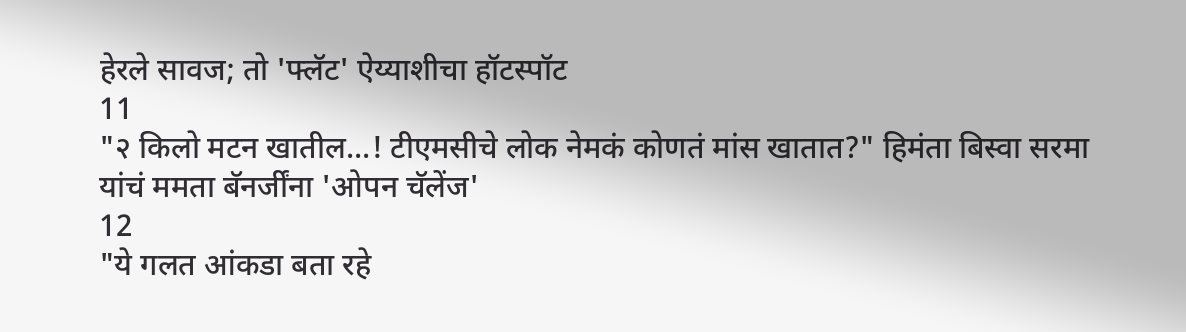हेरले सावज; तो 'फ्लॅट' ऐय्याशीचा हॉटस्पॉट
11
"२ किलो मटन खातील...! टीएमसीचे लोक नेमकं कोणतं मांस खातात?" हिमंता बिस्वा सरमा यांचं ममता बॅनर्जींना 'ओपन चॅलेंज'
12
"ये गलत आंकडा बता रहे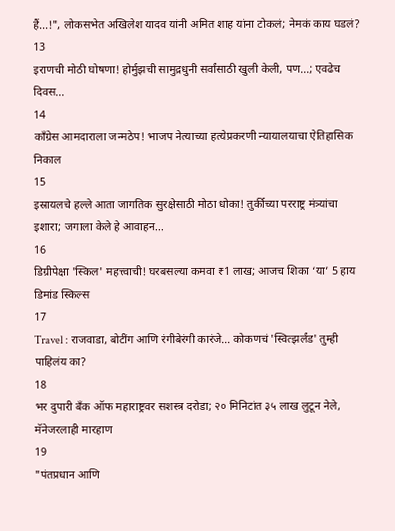हैं...!", लोकसभेत अखिलेश यादव यांनी अमित शाह यांना टोकलं; नेमकं काय घडलं?
13
इराणची मोठी घोषणा! होर्मुझची सामुद्रधुनी सर्वांसाठी खुली केली, पण...; एवढेच दिवस...
14
काँग्रेस आमदाराला जन्मठेप! भाजप नेत्याच्या हत्येप्रकरणी न्यायालयाचा ऐतिहासिक निकाल
15
इस्रायलचे हल्ले आता जागतिक सुरक्षेसाठी मोठा धोका! तुर्कीच्या परराष्ट्र मंत्र्यांचा इशारा; जगाला केले हे आवाहन...
16
डिग्रीपेक्षा 'स्किल' महत्त्वाची! घरबसल्या कमवा ₹1 लाख; आजच शिका ‘या’ 5 हाय डिमांड स्किल्स
17
Travel : राजवाडा, बोटींग आणि रंगीबेरंगी कारंजे… कोकणचं 'स्वित्झर्लंड' तुम्ही पाहिलंय का?
18
भर दुपारी बँक ऑफ महाराष्ट्रवर सशस्त्र दरोडा; २० मिनिटांत ३५ लाख लुटून नेले, मॅनेजरलाही मारहाण
19
"पंतप्रधान आणि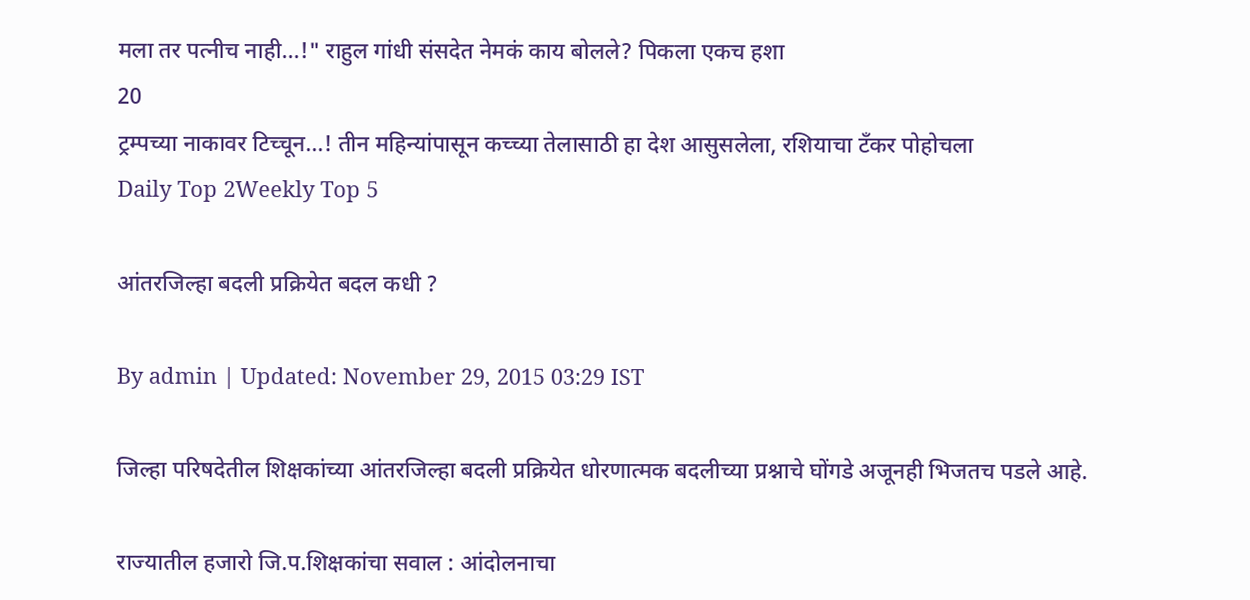मला तर पत्नीच नाही...!" राहुल गांधी संसदेत नेमकं काय बोलले? पिकला एकच हशा
20
ट्रम्पच्या नाकावर टिच्चून...! तीन महिन्यांपासून कच्च्या तेलासाठी हा देश आसुसलेला, रशियाचा टँकर पोहोचला
Daily Top 2Weekly Top 5

आंतरजिल्हा बदली प्रक्रियेत बदल कधी ?

By admin | Updated: November 29, 2015 03:29 IST

जिल्हा परिषदेतील शिक्षकांच्या आंतरजिल्हा बदली प्रक्रियेत धोरणात्मक बदलीच्या प्रश्नाचे घोंगडे अजूनही भिजतच पडले आहे.

राज्यातील हजारो जि.प.शिक्षकांचा सवाल : आंदोलनाचा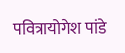पवित्रायोगेश पांडे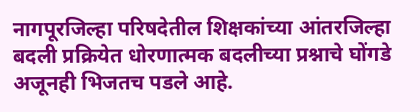नागपूरजिल्हा परिषदेतील शिक्षकांच्या आंतरजिल्हा बदली प्रक्रियेत धोरणात्मक बदलीच्या प्रश्नाचे घोंगडे अजूनही भिजतच पडले आहे.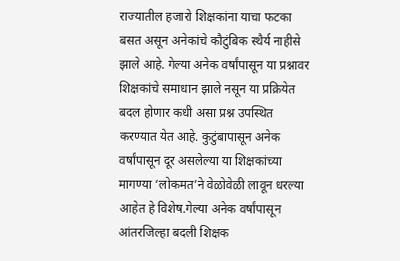राज्यातील हजारो शिक्षकांना याचा फटका बसत असून अनेकांचे कौटुंबिक स्थैर्य नाहीसे झाले आहे. गेल्या अनेक वर्षांपासून या प्रश्नावर शिक्षकांचे समाधान झाले नसून या प्रक्रियेत बदल होणार कधी असा प्रश्न उपस्थित करण्यात येत आहे. कुटुंबापासून अनेक वर्षांपासून दूर असलेल्या या शिक्षकांच्या मागण्या ‘लोकमत’ने वेळोवेळी लावून धरल्या आहेत हे विशेष.गेल्या अनेक वर्षांपासून आंतरजिल्हा बदली शिक्षक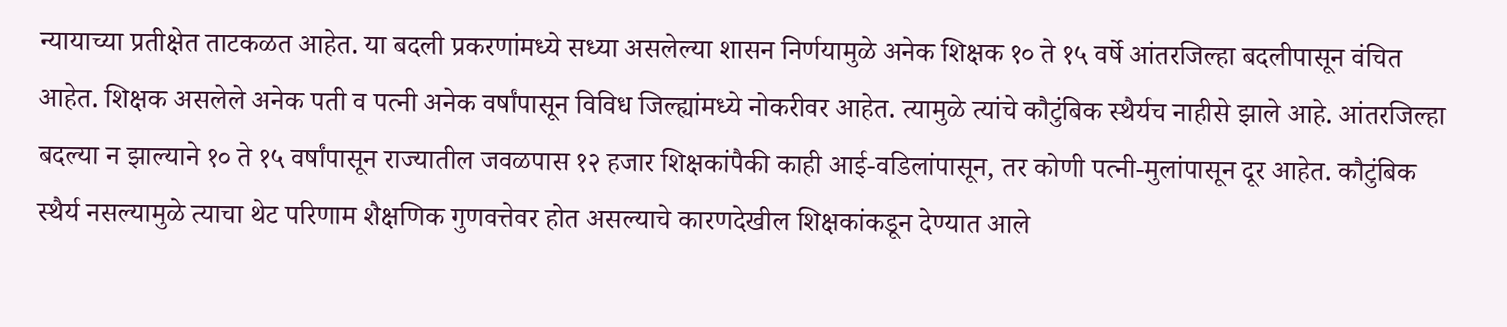न्यायाच्या प्रतीक्षेत ताटकळत आहेत. या बदली प्रकरणांमध्ये सध्या असलेल्या शासन निर्णयामुळे अनेक शिक्षक १० ते १५ वर्षे आंतरजिल्हा बदलीपासून वंचित आहेत. शिक्षक असलेले अनेक पती व पत्नी अनेक वर्षांपासून विविध जिल्ह्यांमध्ये नोकरीवर आहेत. त्यामुळे त्यांचे कौटुंबिक स्थैर्यच नाहीसे झाले आहे. आंतरजिल्हा बदल्या न झाल्याने १० ते १५ वर्षांपासून राज्यातील जवळपास १२ हजार शिक्षकांपैकी काही आई-वडिलांपासून, तर कोणी पत्नी-मुलांपासून दूर आहेत. कौटुंबिक स्थैर्य नसल्यामुळे त्याचा थेट परिणाम शैक्षणिक गुणवत्तेवर होत असल्याचे कारणदेखील शिक्षकांकडून देण्यात आले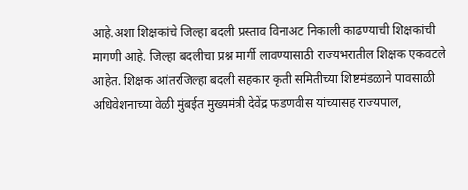आहे.अशा शिक्षकांचे जिल्हा बदली प्रस्ताव विनाअट निकाली काढण्याची शिक्षकांची मागणी आहे. जिल्हा बदलीचा प्रश्न मार्गी लावण्यासाठी राज्यभरातील शिक्षक एकवटले आहेत. शिक्षक आंतरजिल्हा बदली सहकार कृती समितीच्या शिष्टमंडळाने पावसाळी अधिवेशनाच्या वेळी मुंबईत मुख्यमंत्री देवेंद्र फडणवीस यांच्यासह राज्यपाल,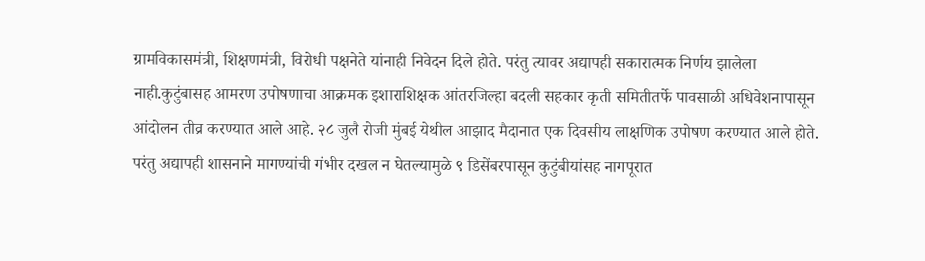ग्रामविकासमंत्री, शिक्षणमंत्री, विरोधी पक्षनेते यांनाही निवेदन दिले होते. परंतु त्यावर अद्यापही सकारात्मक निर्णय झालेला नाही.कुटुंबासह आमरण उपोषणाचा आक्रमक इशाराशिक्षक आंतरजिल्हा बदली सहकार कृती समितीतर्फे पावसाळी अधिवेशनापासून आंदोलन तीव्र करण्यात आले आहे. २८ जुलै रोजी मुंबई येथील आझाद मैदानात एक दिवसीय लाक्षणिक उपोषण करण्यात आले होते. परंतु अद्यापही शासनाने मागण्यांची गंभीर दखल न घेतल्यामुळे ९ डिसेंबरपासून कुटुंबीयांसह नागपूरात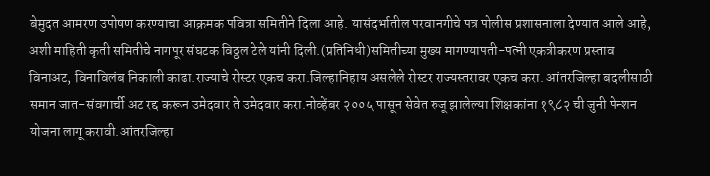बेमुदत आमरण उपोषण करण्याचा आक्रमक पवित्रा समितीने दिला आहे. यासंदर्भातील परवानगीचे पत्र पोलीस प्रशासनाला देण्यात आले आहे, अशी माहिती कृती समितीचे नागपूर संघटक विठ्ठल टेले यांनी दिली.(प्रतिनिधी)समितीच्या मुख्य मागण्यापती-पत्नी एकत्रीकरण प्रस्ताव विनाअट, विनाविलंब निकाली काढा.राज्याचे रोस्टर एकच करा.जिल्हानिहाय असलेले रोस्टर राज्यस्तरावर एकच करा. आंतरजिल्हा बदलीसाठी समान जात-संवगार्ची अट रद्द करून उमेदवार ते उमेदवार करा.नोव्हेंबर २००५ पासून सेवेत रुजू झालेल्या शिक्षकांना १९८२ ची जुनी पेन्शन योजना लागू करावी.आंतरजिल्हा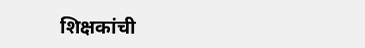शिक्षकांची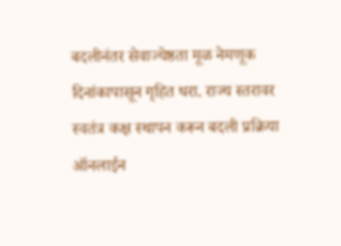बदलीनंतर सेवाज्येष्ठता मूळ नेमणूक दिनांकापासून गृहित धरा. राज्य स्तरावर स्वतंत्र कक्ष स्थापन करून बदली प्रक्रिया ऑनलाईन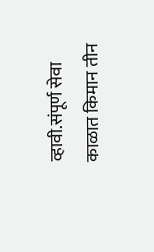व्हावी.संपूर्ण सेवा काळात किमान तीन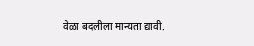वेळा बदलीला मान्यता द्यावी.